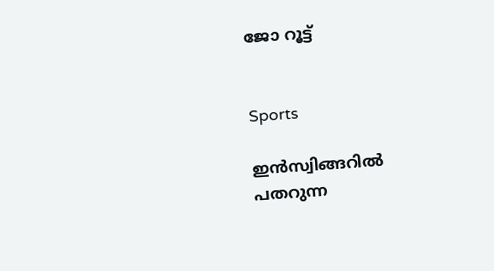ജോ റൂട്ട്


Sports

ഇൻസ്വിങ്ങറിൽ പതറുന്ന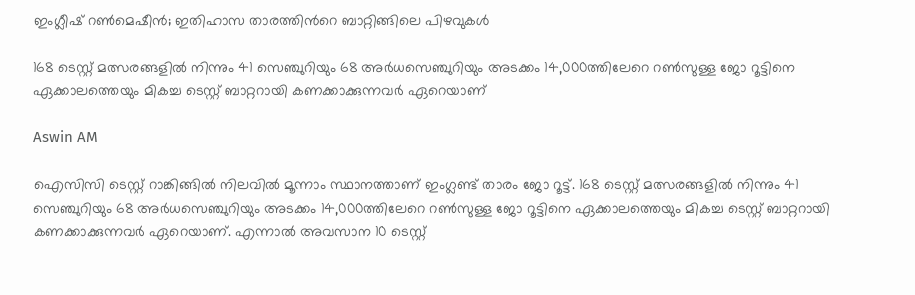ഇംഗ്ലീഷ് റൺമെഷീൻ; ഇതിഹാസ താരത്തിന്‍റെ ബാറ്റിങ്ങിലെ പിഴവുകൾ

168 ടെസ്റ്റ് മത്സരങ്ങളിൽ നിന്നും 41 സെഞ്ചുറിയും 68 അർധസെഞ്ചുറിയും അടക്കം 14,000ത്തിലേറെ റൺസുള്ള ജോ റൂട്ടിനെ ഏക്കാലത്തെയും മികച്ച ടെസ്റ്റ് ബാറ്ററായി കണക്കാക്കുന്നവർ ഏറെയാണ്

Aswin AM

ഐസിസി ടെസ്റ്റ് റാങ്കിങ്ങിൽ നിലവിൽ മൂന്നാം സ്ഥാനത്താണ് ഇംഗ്ലണ്ട് താരം ജോ റൂട്ട്. 168 ടെസ്റ്റ് മത്സരങ്ങളിൽ നിന്നും 41 സെഞ്ചുറിയും 68 അർധസെഞ്ചുറിയും അടക്കം 14,000ത്തിലേറെ റൺസുള്ള ജോ റൂട്ടിനെ ഏക്കാലത്തെയും മികച്ച ടെസ്റ്റ് ബാറ്ററായി കണക്കാക്കുന്നവർ ഏറെയാണ്. എന്നാൽ അവസാന 10 ടെസ്റ്റ്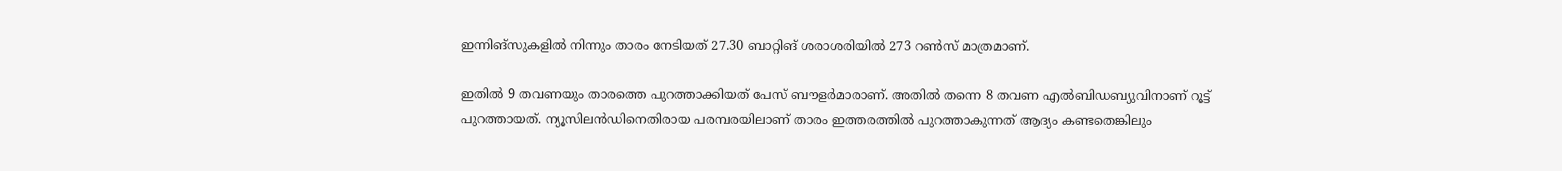ഇന്നിങ്സുകളിൽ നിന്നും താരം നേടിയത് 27.30 ബാറ്റിങ് ശരാശരിയിൽ 273 റൺസ് മാത്രമാണ്.

ഇതിൽ 9 തവണയും താരത്തെ പുറത്താക്കിയത് പേസ് ബൗളർമാരാണ്. അതിൽ തന്നെ 8 തവണ എൽബിഡബ‍്യുവിനാണ് റൂട്ട് പുറത്തായത്. ന‍്യൂസിലൻ‌ഡിനെതിരായ പരമ്പരയിലാണ് താരം ഇത്തരത്തിൽ പുറത്താകുന്നത് ആദ‍്യം കണ്ടതെങ്കിലും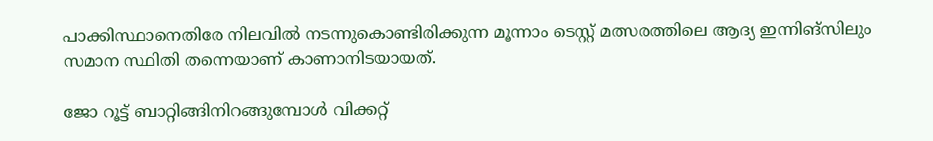പാക്കിസ്ഥാനെതിരേ നിലവിൽ നടന്നുകൊണ്ടിരിക്കുന്ന മൂന്നാം ടെസ്റ്റ് മത്സരത്തിലെ ആദ‍്യ ഇന്നിങ്സിലും സമാന സ്ഥിതി തന്നെയാണ് കാണാനിടയായത്.

ജോ റൂട്ട് ബാറ്റിങ്ങിനിറങ്ങുമ്പോൾ വിക്കറ്റ്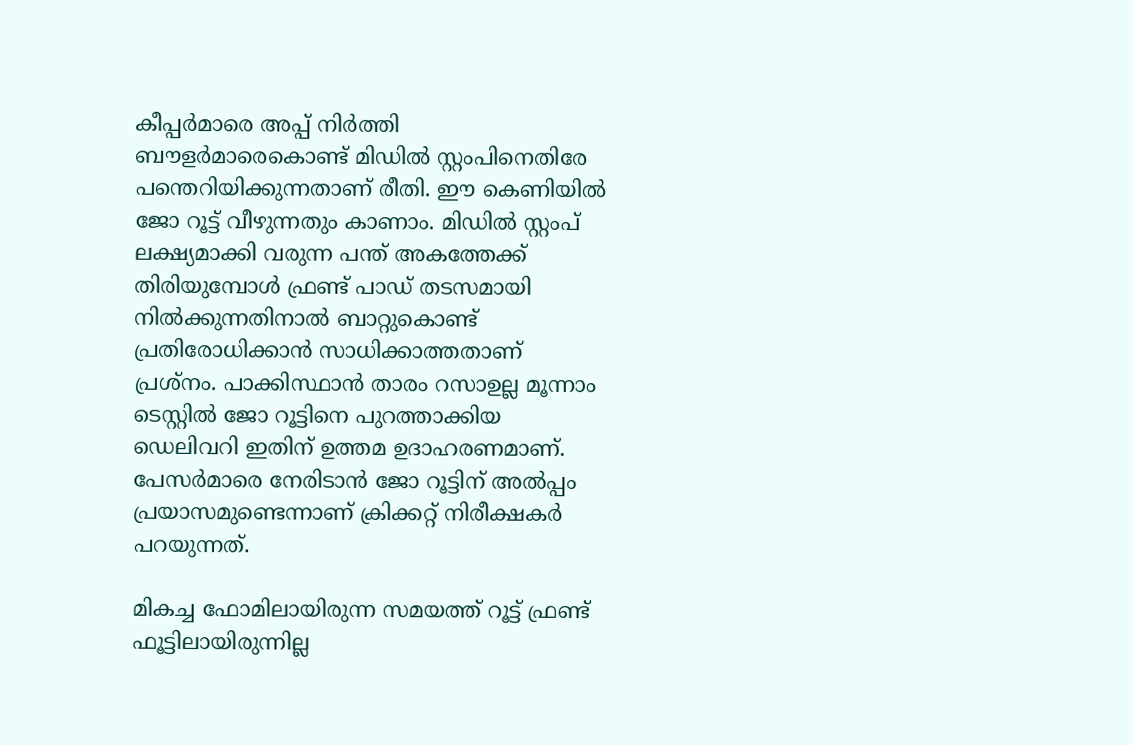കീപ്പർമാരെ അപ്പ് നിർത്തി ബൗളർമാരെകൊണ്ട് മിഡിൽ സ്റ്റംപിനെതിരേ പന്തെറിയിക്കുന്നതാണ് രീതി. ഈ കെണിയിൽ ജോ റൂട്ട് വീഴുന്നതും കാണാം. മിഡിൽ സ്റ്റംപ് ല‍ക്ഷ‍്യമാക്കി വരുന്ന പന്ത് അകത്തേക്ക് തിരിയുമ്പോൾ ഫ്രണ്ട് പാഡ് തടസമായി നിൽക്കുന്നതിനാൽ ബാറ്റുകൊണ്ട് പ്രതിരോധിക്കാൻ സാധിക്കാത്തതാണ് പ്രശ്നം. പാക്കിസ്ഥാൻ താരം റസാഉല്ല മൂന്നാം ടെസ്റ്റിൽ ജോ റൂട്ടിനെ പുറത്താക്കിയ ഡെലിവറി ഇതിന് ഉത്തമ ഉദാഹരണമാണ്. പേസർമാരെ നേരിടാൻ ജോ റൂട്ടിന് അൽപ്പം പ്രയാസമുണ്ടെന്നാണ് ക്രിക്കറ്റ് നിരീക്ഷകർ പറയുന്നത്.

മികച്ച ഫോമിലായിരുന്ന സമയത്ത് റൂട്ട് ഫ്രണ്ട് ഫൂട്ടിലായിരുന്നില്ല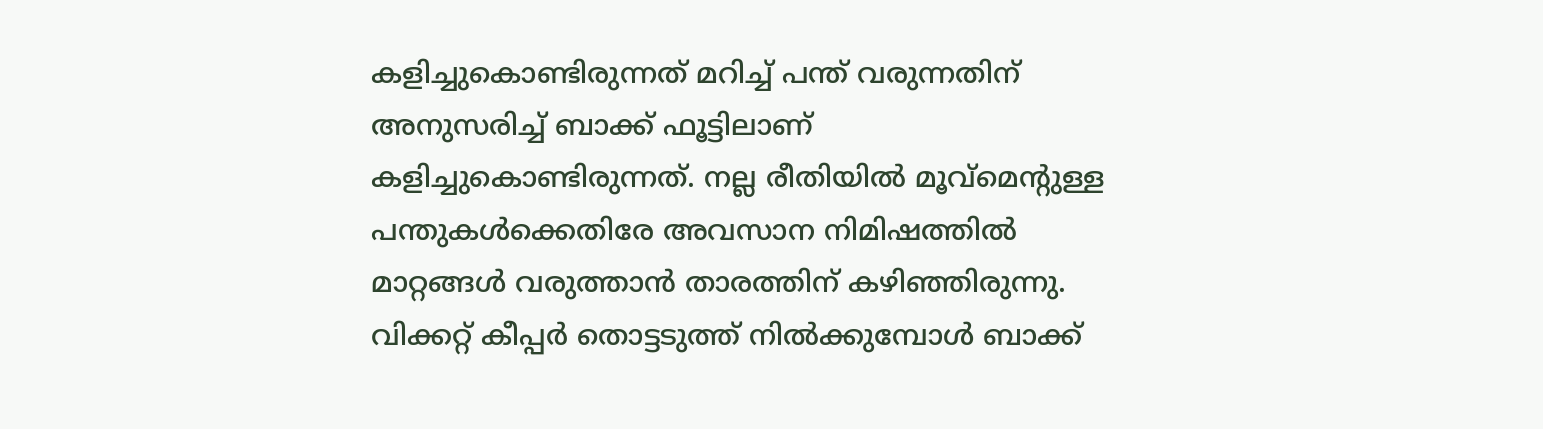കളിച്ചുകൊണ്ടിരുന്നത് മറിച്ച് പന്ത് വരുന്നതിന് അനുസരിച്ച് ബാക്ക് ഫൂട്ടിലാണ് കളിച്ചുകൊണ്ടിരുന്നത്. നല്ല രീതിയിൽ മൂവ്മെന്‍റുള്ള പന്തുകൾക്കെതിരേ അവസാന നിമിഷത്തിൽ മാറ്റങ്ങൾ വരുത്താൻ താരത്തിന് കഴിഞ്ഞിരുന്നു. വിക്കറ്റ് കീപ്പർ തൊട്ടടുത്ത് നിൽക്കുമ്പോൾ ബാക്ക്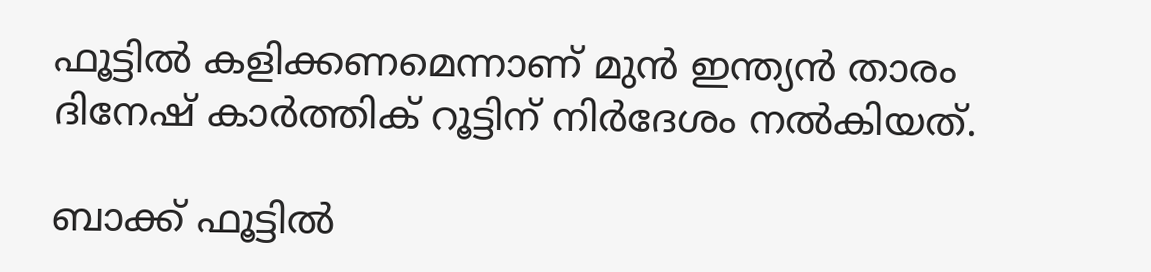ഫൂട്ടിൽ കളിക്കണമെന്നാണ് മുൻ ഇന്ത‍്യൻ താരം ദിനേഷ് കാർത്തിക് റൂട്ടിന് നിർദേശം നൽകിയത്.

ബാക്ക് ഫൂട്ടിൽ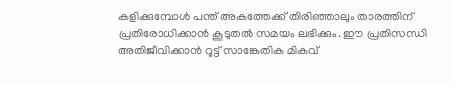കളിക്കുമ്പോൾ പന്ത് അകത്തേക്ക് തിരിഞ്ഞാലും താരത്തിന് പ്രതിരോധിക്കാൻ കൂടുതൽ സമയം ലഭിക്കും. ഈ പ്രതിസന്ധി അതിജീവിക്കാൻ റൂട്ട് സാങ്കേതിക മികവ്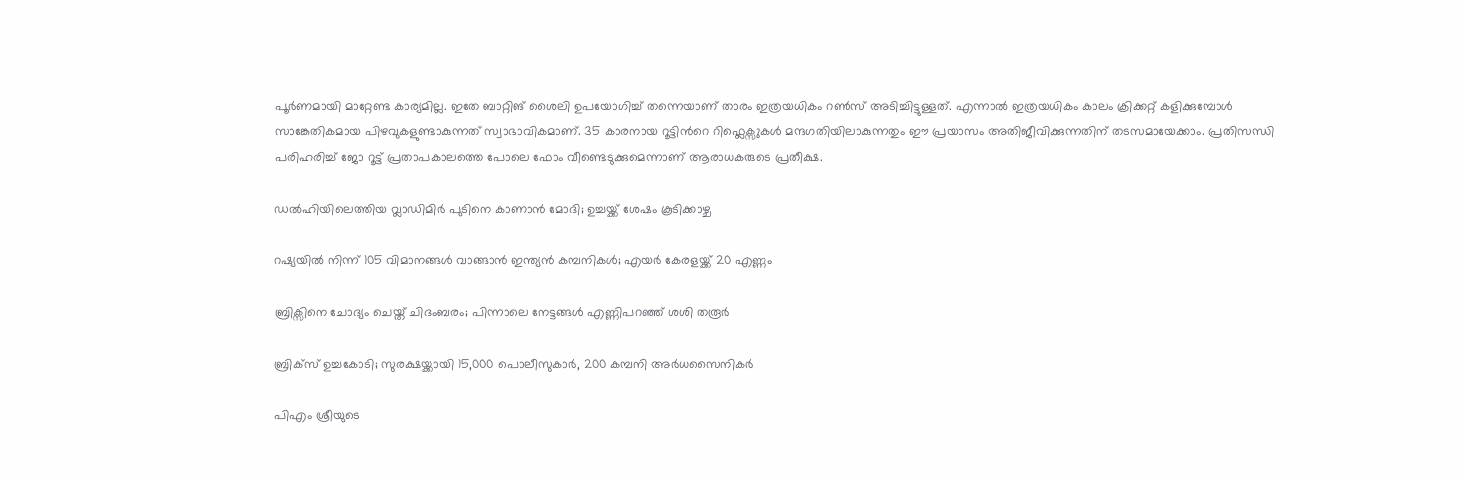പൂർണമായി മാറ്റേണ്ട കാര‍്യമില്ല. ഇതേ ബാറ്റിങ് ശൈലി ഉപയോഗിച്ച് തന്നെയാണ് താരം ഇത്രയധികം റൺസ് അടിച്ചിട്ടുള്ളത്. എന്നാൽ ഇത്രയധികം കാലം ക്രിക്കറ്റ് കളിക്കുമ്പോൾ സാങ്കേതികമായ പിഴവുകളുണ്ടാകുന്നത് സ്വാഭാവികമാണ്. 35 കാരനായ റൂട്ടിന്‍റെ റിഫ്ലെക്സുകൾ മന്ദഗതിയിലാകുന്നതും ഈ പ്രയാസം അതിജീവിക്കുന്നതിന് തടസമായേക്കാം. പ്രതിസന്ധി പരിഹരിച്ച് ജോ റൂട്ട് പ്രതാപകാലത്തെ പോലെ ഫോം വീണ്ടെടുക്കുമെന്നാണ് ആരാധകരുടെ പ്രതീക്ഷ.

ഡൽഹിയിലെത്തിയ വ്ലാഡിമിർ പുടിനെ കാണാൻ മോദി; ഉച്ചയ്ക്ക് ശേഷം കൂടിക്കാഴ്ച

റഷ്യയിൽ നിന്ന് 105 വിമാനങ്ങൾ വാങ്ങാൻ ഇന്ത്യൻ കമ്പനികൾ; എയർ കേരളയ്ക്ക് 20 എണ്ണം

ബ്രിക്സിനെ ചോദ്യം ചെയ്ത് ചിദംബരം; പിന്നാലെ നേട്ടങ്ങൾ എണ്ണിപറഞ്ഞ് ശശി തരൂർ

ബ്രിക്സ് ഉച്ചകോടി; സുരക്ഷയ്ക്കായി 15,000 പൊലീസുകാർ, 200 കമ്പനി അർധസൈനികർ

പിഎം ശ്രീയുടെ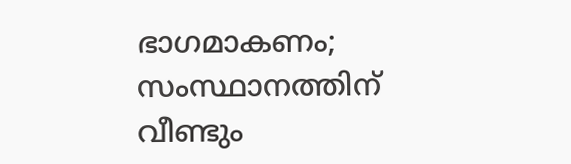ഭാഗമാകണം; സംസ്ഥാനത്തിന് വീണ്ടും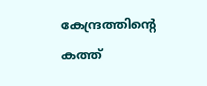കേന്ദ്രത്തിന്‍റെ കത്ത്